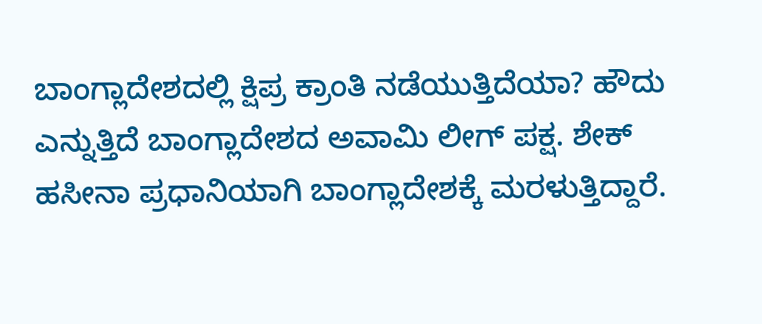ಬಾಂಗ್ಲಾದೇಶದಲ್ಲಿ ಕ್ಷಿಪ್ರ ಕ್ರಾಂತಿ ನಡೆಯುತ್ತಿದೆಯಾ? ಹೌದು ಎನ್ನುತ್ತಿದೆ ಬಾಂಗ್ಲಾದೇಶದ ಅವಾಮಿ ಲೀಗ್ ಪಕ್ಷ. ಶೇಕ್ ಹಸೀನಾ ಪ್ರಧಾನಿಯಾಗಿ ಬಾಂಗ್ಲಾದೇಶಕ್ಕೆ ಮರಳುತ್ತಿದ್ದಾರೆ.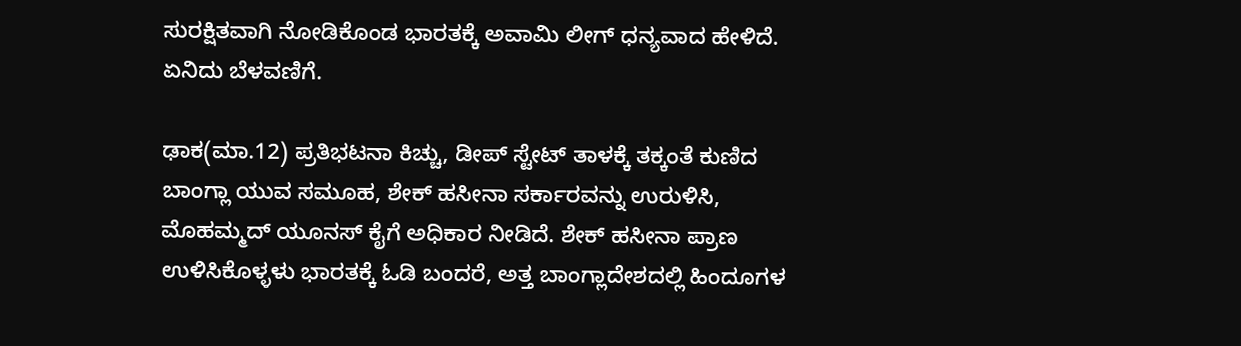ಸುರಕ್ಷಿತವಾಗಿ ನೋಡಿಕೊಂಡ ಭಾರತಕ್ಕೆ ಅವಾಮಿ ಲೀಗ್ ಧನ್ಯವಾದ ಹೇಳಿದೆ. ಏನಿದು ಬೆಳವಣಿಗೆ.

ಢಾಕ(ಮಾ.12) ಪ್ರತಿಭಟನಾ ಕಿಚ್ಚು, ಡೀಪ್ ಸ್ಟೇಟ್ ತಾಳಕ್ಕೆ ತಕ್ಕಂತೆ ಕುಣಿದ ಬಾಂಗ್ಲಾ ಯುವ ಸಮೂಹ, ಶೇಕ್ ಹಸೀನಾ ಸರ್ಕಾರವನ್ನು ಉರುಳಿಸಿ, ಮೊಹಮ್ಮದ್ ಯೂನಸ್ ಕೈಗೆ ಅಧಿಕಾರ ನೀಡಿದೆ. ಶೇಕ್ ಹಸೀನಾ ಪ್ರಾಣ ಉಳಿಸಿಕೊಳ್ಳಳು ಭಾರತಕ್ಕೆ ಓಡಿ ಬಂದರೆ, ಅತ್ತ ಬಾಂಗ್ಲಾದೇಶದಲ್ಲಿ ಹಿಂದೂಗಳ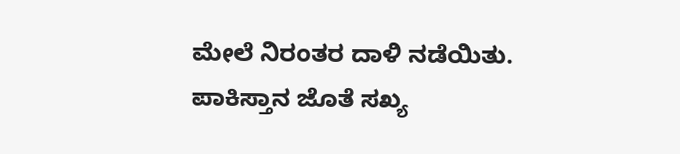ಮೇಲೆ ನಿರಂತರ ದಾಳಿ ನಡೆಯಿತು. ಪಾಕಿಸ್ತಾನ ಜೊತೆ ಸಖ್ಯ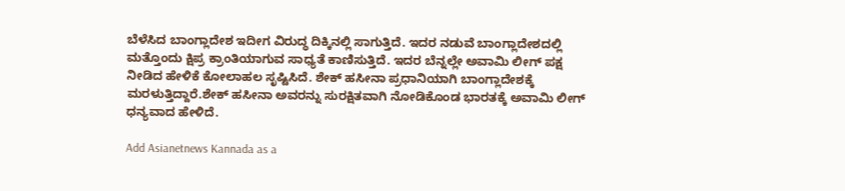ಬೆಳೆಸಿದ ಬಾಂಗ್ಲಾದೇಶ ಇದೀಗ ವಿರುದ್ಧ ದಿಕ್ಕಿನಲ್ಲಿ ಸಾಗುತ್ತಿದೆ. ಇದರ ನಡುವೆ ಬಾಂಗ್ಲಾದೇಶದಲ್ಲಿ ಮತ್ತೊಂದು ಕ್ಷಿಪ್ರ ಕ್ರಾಂತಿಯಾಗುವ ಸಾಧ್ಯತೆ ಕಾಣಿಸುತ್ತಿದೆ. ಇದರ ಬೆನ್ನಲ್ಲೇ ಅವಾಮಿ ಲೀಗ್ ಪಕ್ಷ ನೀಡಿದ ಹೇಳಿಕೆ ಕೋಲಾಹಲ ಸೃಷ್ಟಿಸಿದೆ. ಶೇಕ್ ಹಸೀನಾ ಪ್ರಧಾನಿಯಾಗಿ ಬಾಂಗ್ಲಾದೇಶಕ್ಕೆ ಮರಳುತ್ತಿದ್ದಾರೆ.ಶೇಕ್ ಹಸೀನಾ ಅವರನ್ನು ಸುರಕ್ಷಿತವಾಗಿ ನೋಡಿಕೊಂಡ ಭಾರತಕ್ಕೆ ಅವಾಮಿ ಲೀಗ್ ಧನ್ಯವಾದ ಹೇಳಿದೆ.

Add Asianetnews Kannada as a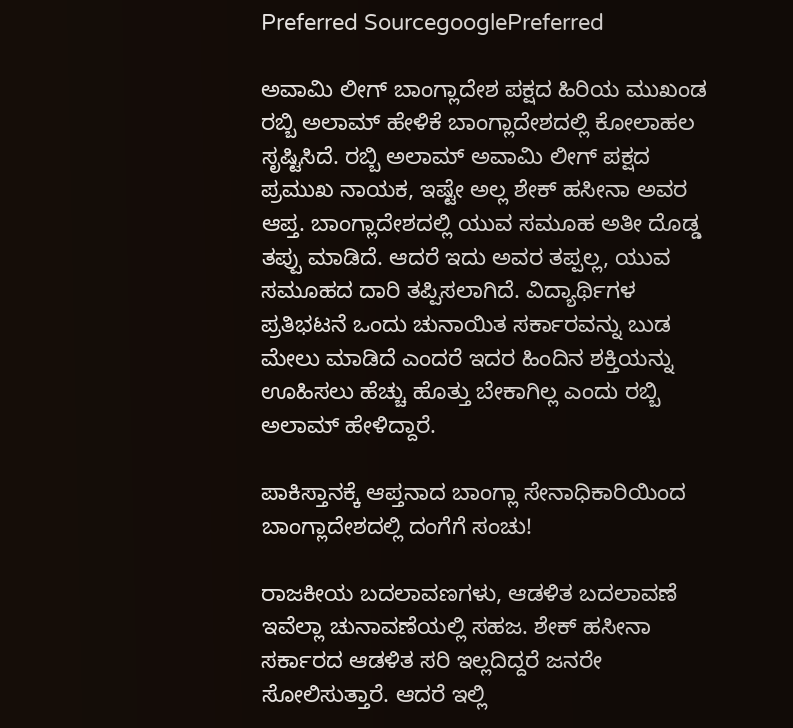Preferred SourcegooglePreferred

ಅವಾಮಿ ಲೀಗ್ ಬಾಂಗ್ಲಾದೇಶ ಪಕ್ಷದ ಹಿರಿಯ ಮುಖಂಡ ರಬ್ಬಿ ಅಲಾಮ್ ಹೇಳಿಕೆ ಬಾಂಗ್ಲಾದೇಶದಲ್ಲಿ ಕೋಲಾಹಲ ಸೃಷ್ಟಿಸಿದೆ. ರಬ್ಬಿ ಅಲಾಮ್ ಅವಾಮಿ ಲೀಗ್ ಪಕ್ಷದ ಪ್ರಮುಖ ನಾಯಕ, ಇಷ್ಟೇ ಅಲ್ಲ ಶೇಕ್ ಹಸೀನಾ ಅವರ ಆಪ್ತ. ಬಾಂಗ್ಲಾದೇಶದಲ್ಲಿ ಯುವ ಸಮೂಹ ಅತೀ ದೊಡ್ಡ ತಪ್ಪು ಮಾಡಿದೆ. ಆದರೆ ಇದು ಅವರ ತಪ್ಪಲ್ಲ, ಯುವ ಸಮೂಹದ ದಾರಿ ತಪ್ಪಿಸಲಾಗಿದೆ. ವಿದ್ಯಾರ್ಥಿಗಳ ಪ್ರತಿಭಟನೆ ಒಂದು ಚುನಾಯಿತ ಸರ್ಕಾರವನ್ನು ಬುಡ ಮೇಲು ಮಾಡಿದೆ ಎಂದರೆ ಇದರ ಹಿಂದಿನ ಶಕ್ತಿಯನ್ನು ಊಹಿಸಲು ಹೆಚ್ಚು ಹೊತ್ತು ಬೇಕಾಗಿಲ್ಲ ಎಂದು ರಬ್ಬಿ ಅಲಾಮ್ ಹೇಳಿದ್ದಾರೆ.

ಪಾಕಿಸ್ತಾನಕ್ಕೆ ಆಪ್ತನಾದ ಬಾಂಗ್ಲಾ ಸೇನಾಧಿಕಾರಿಯಿಂದ ಬಾಂಗ್ಲಾದೇಶದಲ್ಲಿ ದಂಗೆಗೆ ಸಂಚು!

ರಾಜಕೀಯ ಬದಲಾವಣಗಳು, ಆಡಳಿತ ಬದಲಾವಣೆ ಇವೆಲ್ಲಾ ಚುನಾವಣೆಯಲ್ಲಿ ಸಹಜ. ಶೇಕ್ ಹಸೀನಾ ಸರ್ಕಾರದ ಆಡಳಿತ ಸರಿ ಇಲ್ಲದಿದ್ದರೆ ಜನರೇ ಸೋಲಿಸುತ್ತಾರೆ. ಆದರೆ ಇಲ್ಲಿ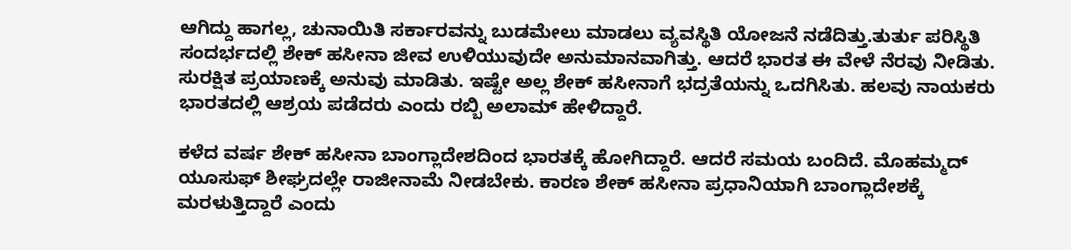ಆಗಿದ್ದು ಹಾಗಲ್ಲ, ಚುನಾಯಿತಿ ಸರ್ಕಾರವನ್ನು ಬುಡಮೇಲು ಮಾಡಲು ವ್ಯವಸ್ಥಿತಿ ಯೋಜನೆ ನಡೆದಿತ್ತು.ತುರ್ತು ಪರಿಸ್ಥಿತಿ ಸಂದರ್ಭದಲ್ಲಿ ಶೇಕ್ ಹಸೀನಾ ಜೀವ ಉಳಿಯುವುದೇ ಅನುಮಾನವಾಗಿತ್ತು. ಆದರೆ ಭಾರತ ಈ ವೇಳೆ ನೆರವು ನೀಡಿತು. ಸುರಕ್ಷಿತ ಪ್ರಯಾಣಕ್ಕೆ ಅನುವು ಮಾಡಿತು. ಇಷ್ಟೇ ಅಲ್ಲ ಶೇಕ್ ಹಸೀನಾಗೆ ಭದ್ರತೆಯನ್ನು ಒದಗಿಸಿತು. ಹಲವು ನಾಯಕರು ಭಾರತದಲ್ಲಿ ಆಶ್ರಯ ಪಡೆದರು ಎಂದು ರಬ್ಬಿ ಅಲಾಮ್ ಹೇಳಿದ್ದಾರೆ.

ಕಳೆದ ವರ್ಷ ಶೇಕ್ ಹಸೀನಾ ಬಾಂಗ್ಲಾದೇಶದಿಂದ ಭಾರತಕ್ಕೆ ಹೋಗಿದ್ದಾರೆ. ಆದರೆ ಸಮಯ ಬಂದಿದೆ. ಮೊಹಮ್ಮದ್ ಯೂಸುಫ್ ಶೀಘ್ರದಲ್ಲೇ ರಾಜೀನಾಮೆ ನೀಡಬೇಕು. ಕಾರಣ ಶೇಕ್ ಹಸೀನಾ ಪ್ರಧಾನಿಯಾಗಿ ಬಾಂಗ್ಲಾದೇಶಕ್ಕೆ ಮರಳುತ್ತಿದ್ದಾರೆ ಎಂದು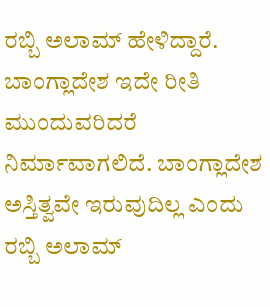ರಬ್ಬಿ ಅಲಾಮ್ ಹೇಳಿದ್ದಾರೆ. ಬಾಂಗ್ಲಾದೇಶ ಇದೇ ರೀತಿ ಮುಂದುವರಿದರೆ ನಿರ್ಮಾವಾಗಲಿದೆ. ಬಾಂಗ್ಲಾದೇಶ ಅಸ್ತಿತ್ವವೇ ಇರುವುದಿಲ್ಲ ಎಂದು ರಬ್ಬಿ ಅಲಾಮ್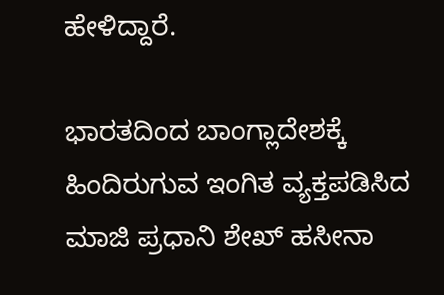ಹೇಳಿದ್ದಾರೆ.

ಭಾರತದಿಂದ ಬಾಂಗ್ಲಾದೇಶಕ್ಕೆ ಹಿಂದಿರುಗುವ ಇಂಗಿತ ವ್ಯಕ್ತಪಡಿಸಿದ ಮಾಜಿ ಪ್ರಧಾನಿ ಶೇಖ್ ಹಸೀನಾ